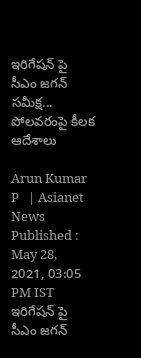ఇరిగేషన్ పై సీఎం జగన్ సమీక్ష... పోలవరంపై కీలక ఆదేశాలు

Arun Kumar P   | Asianet News
Published : May 28, 2021, 03:05 PM IST
ఇరిగేషన్ పై సీఎం జగన్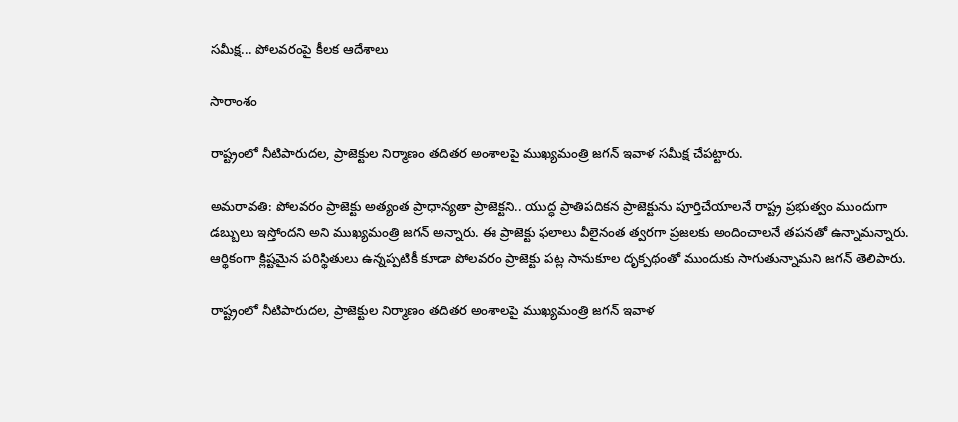సమీక్ష... పోలవరంపై కీలక ఆదేశాలు

సారాంశం

రాష్ట్రంలో నీటిపారుదల, ప్రాజెక్టుల నిర్మాణం తదితర అంశాలపై ముఖ్యమంత్రి జగన్ ఇవాళ సమీక్ష చేపట్టారు.

అమరావతి: పోలవరం ప్రాజెక్టు అత్యంత ప్రాధాన్యతా ప్రాజెక్టని.. యుద్ధ ప్రాతిపదికన ప్రాజెక్టును పూర్తిచేయాలనే రాష్ట్ర ప్రభుత్వం ముందుగా డబ్బులు ఇస్తోందని అని ముఖ్యమంత్రి జగన్ అన్నారు. ఈ ప్రాజెక్టు ఫలాలు వీలైనంత త్వరగా ప్రజలకు అందించాలనే తపనతో ఉన్నామన్నారు. ఆర్థికంగా క్లిష్టమైన పరిస్థితులు ఉన్నప్పటికీ కూడా పోలవరం ప్రాజెక్టు పట్ల సానుకూల దృక్పథంతో ముందుకు సాగుతున్నామని జగన్ తెలిపారు.

రాష్ట్రంలో నీటిపారుదల, ప్రాజెక్టుల నిర్మాణం తదితర అంశాలపై ముఖ్యమంత్రి జగన్ ఇవాళ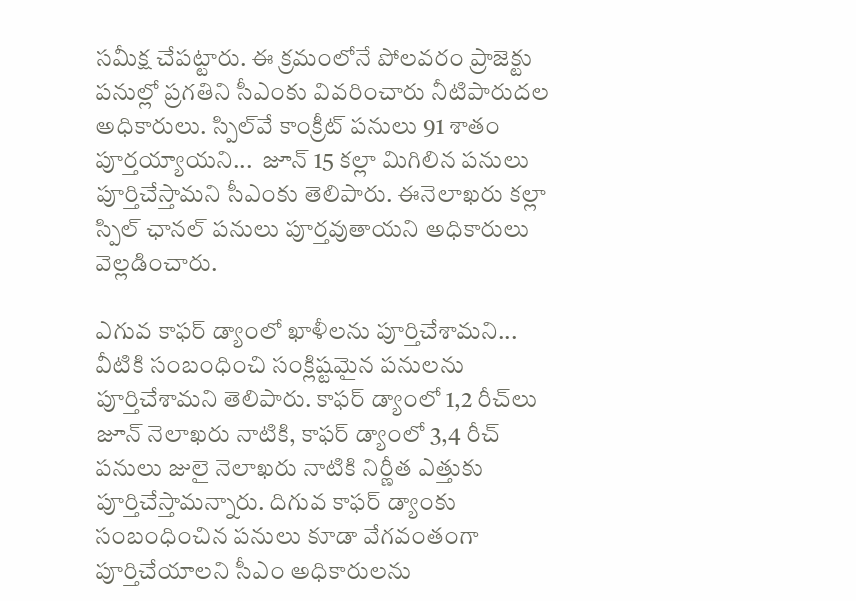సమీక్ష చేపట్టారు. ఈ క్రమంలోనే పోలవరం ప్రాజెక్టు పనుల్లో ప్రగతిని సీఎంకు వివరించారు నీటిపారుదల అధికారులు. స్పిల్‌వే కాంక్రీట్‌ పనులు 91 శాతం పూర్తయ్యాయని...  జూన్‌ 15 కల్లా మిగిలిన పనులు పూర్తిచేస్తామని సీఎంకు తెలిపారు. ఈనెలాఖరు కల్లా స్పిల్‌ ఛానల్‌ పనులు పూర్తవుతాయని అధికారులు వెల్లడించారు.

ఎగువ కాఫర్‌ డ్యాంలో ఖాళీలను పూర్తిచేశామని... వీటికి సంబంధించి సంక్లిష్టమైన పనులను పూర్తిచేశామని తెలిపారు. కాఫర్‌ డ్యాంలో 1,2 రీచ్‌లు జూన్‌ నెలాఖరు నాటికి, కాఫర్‌ డ్యాంలో 3,4 రీచ్‌ పనులు జులై నెలాఖరు నాటికి నిర్ణీత ఎత్తుకు పూర్తిచేస్తామన్నారు. దిగువ కాఫర్‌ డ్యాంకు సంబంధించిన పనులు కూడా వేగవంతంగా పూర్తిచేయాలని సీఎం అధికారులను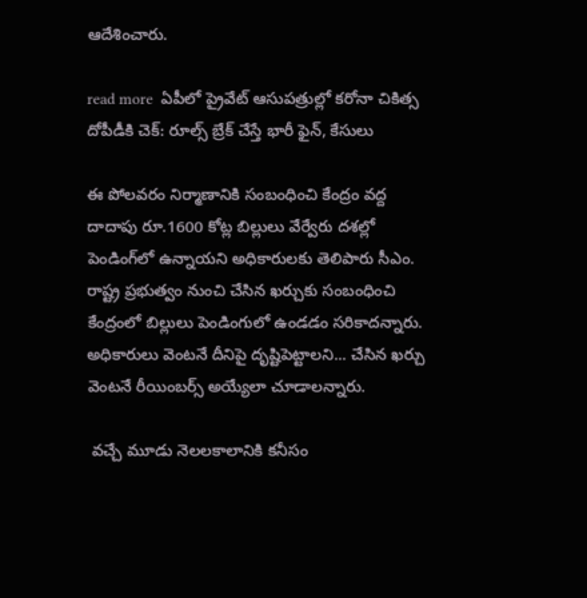ఆదేశించారు.

read more  ఏపీలో ప్రైవేట్ ఆసుపత్రుల్లో కరోనా చికిత్స దోపీడీకి చెక్: రూల్స్ బ్రేక్ చేస్తే భారీ ఫైన్, కేసులు

ఈ పోలవరం నిర్మాణానికి సంబంధించి కేంద్రం వద్ద దాదాపు రూ.1600 కోట్ల బిల్లులు వేర్వేరు దశల్లో పెండింగ్‌లో ఉన్నాయని అధికారులకు తెలిపారు సీఎం. రాష్ట్ర ప్రభుత్వం నుంచి చేసిన ఖర్చుకు సంబంధించి కేంద్రంలో బిల్లులు పెండింగులో ఉండడం సరికాదన్నారు. అధికారులు వెంటనే దీనిపై దృష్టిపెట్టాలని... చేసిన ఖర్చు వెంటనే రీయింబర్స్‌ అయ్యేలా చూడాలన్నారు.

 వచ్చే మూడు నెలలకాలానికి కనీసం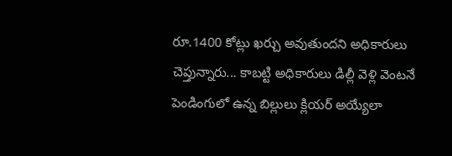రూ.1400 కోట్లు ఖర్చు అవుతుందని అధికారులు చెప్తున్నారు... కాబట్టి అధికారులు డిల్లీ వెళ్లి వెంటనే పెండింగులో ఉన్న బిల్లులు క్లియర్‌ అయ్యేలా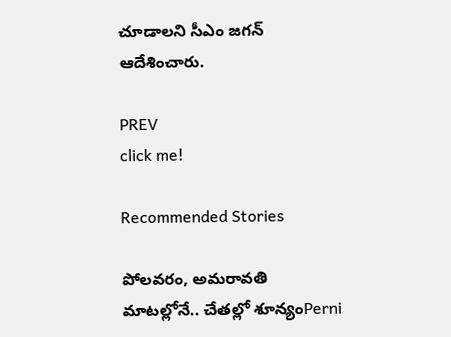చూడాలని సీఎం జగన్ ఆదేశించారు.

PREV
click me!

Recommended Stories

పోలవరం, అమరావతి మాటల్లోనే.. చేతల్లో శూన్యంPerni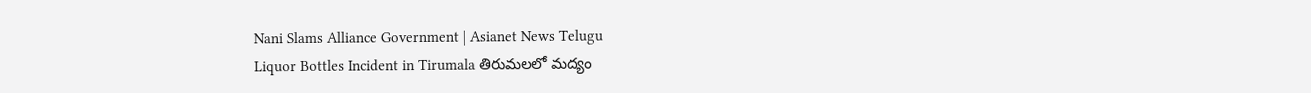Nani Slams Alliance Government | Asianet News Telugu
Liquor Bottles Incident in Tirumala తిరుమలలో మద్యం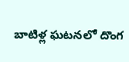బాటిళ్ల ఘటనలో దొంగ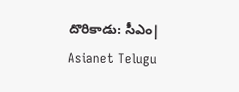దొరికాడు: సీఎం| Asianet Telugu